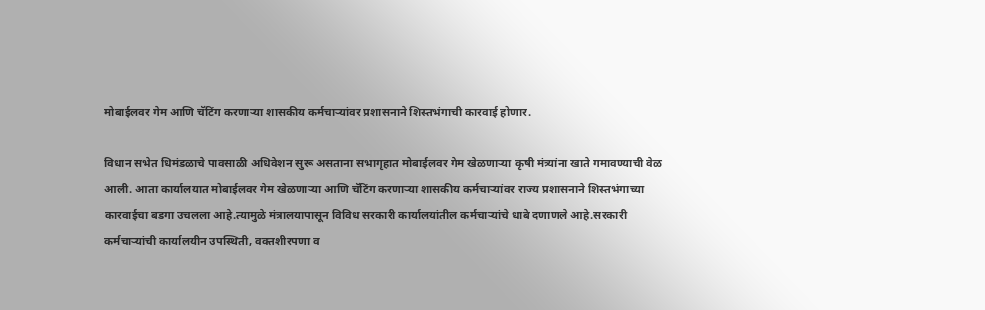मोबाईलवर गेम आणि चॅटिंग करणाऱ्या शासकीय कर्मचाऱ्यांवर प्रशासनाने शिस्तभंगाची कारवाई होणार.

विधान सभेत धिमंडळाचे पावसाळी अधिवेशन सुरू असताना सभागृहात मोबाईलवर गेम खेळणाऱ्या कृषी मंत्र्यांना खाते गमावण्याची वेळ आली. आता कार्यालयात मोबाईलवर गेम खेळणाऱ्या आणि चॅटिंग करणाऱ्या शासकीय कर्मचाऱ्यांवर राज्य प्रशासनाने शिस्तभंगाच्या कारवाईचा बडगा उचलला आहे.त्यामुळे मंत्रालयापासून विविध सरकारी कार्यालयांतील कर्मचाऱ्यांचे धाबे दणाणले आहे.सरकारी कर्मचाऱ्यांची कार्यालयीन उपस्थिती, वक्तशीरपणा व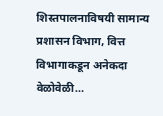शिस्तपालनाविषयी सामान्य प्रशासन विभाग, वित्त विभागाकडून अनेकदा वेळोवेळी…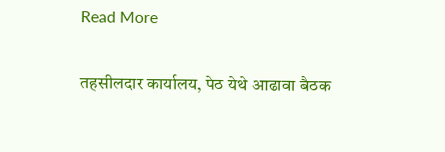Read More

तहसीलदार कार्यालय, पेठ येथे आढावा बैठक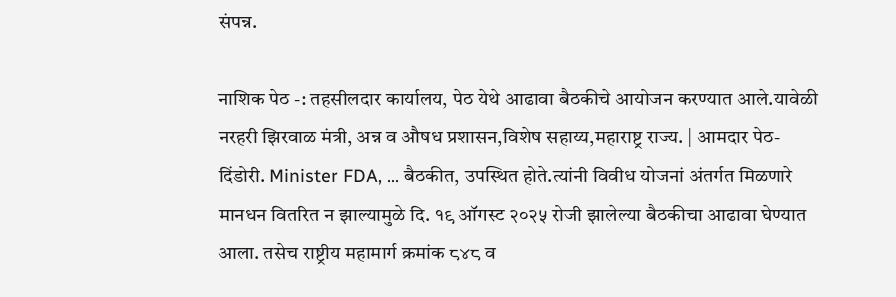संपन्न.

नाशिक पेठ -: तहसीलदार कार्यालय, पेठ येथे आढावा बैठकीचे आयोजन करण्यात आले.यावेळी नरहरी झिरवाळ मंत्री, अन्न व औषध प्रशासन,विशेष सहाय्य,महाराष्ट्र राज्य. | आमदार पेठ-दिंडोरी. Minister FDA, … बैठकीत, उपस्थित होते.त्यांनी विवीध योजनां अंतर्गत मिळणारे मानधन वितरित न झाल्यामुळे दि. १९ ऑगस्ट २०२५ रोजी झालेल्या बैठकीचा आढावा घेण्यात आला. तसेच राष्ट्रीय महामार्ग क्रमांक ८४८ व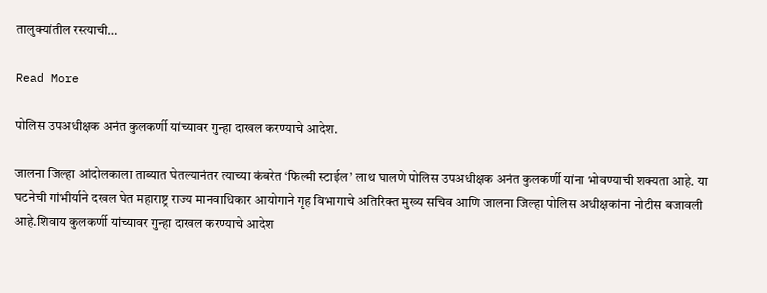तालुक्यांतील रस्त्याची…

Read More

पोलिस उपअधीक्षक अनंत कुलकर्णी यांच्यावर गुन्हा दाखल करण्याचे आदेश.

जालना जिल्हा आंदोलकाला ताब्यात घेतल्यानंतर त्याच्या कंबरेत ‘फिल्मी स्टाईल’ लाथ घालणे पोलिस उपअधीक्षक अनंत कुलकर्णी यांना भोवण्याची शक्यता आहे. या घटनेची गांभीर्याने दखल घेत महाराष्ट्र राज्य मानवाधिकार आयोगाने गृह विभागाचे अतिरिक्त मुख्य सचिव आणि जालना जिल्हा पोलिस अधीक्षकांना नोटीस बजावली आहे.शिवाय कुलकर्णी यांच्यावर गुन्हा दाखल करण्याचे आदेश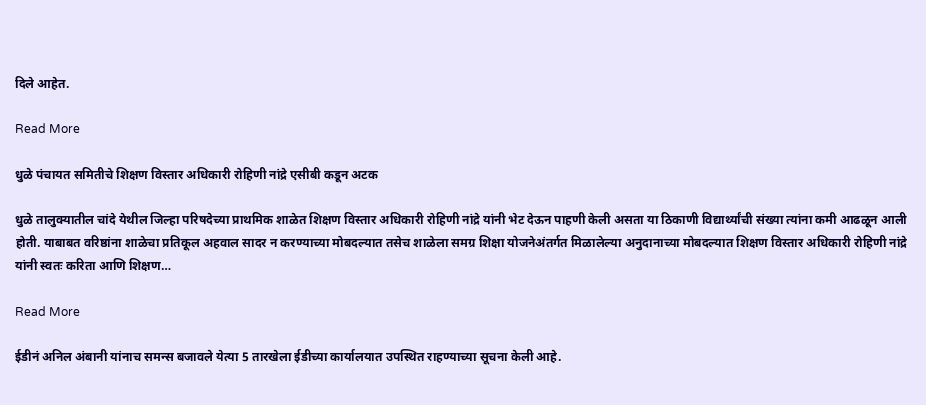दिले आहेत.

Read More

धुळे पंचायत समितीचे शिक्षण विस्तार अधिकारी रोहिणी नांद्रे एसीबी कडून अटक

धुळे तालुक्यातील चांदे येथील जिल्हा परिषदेच्या प्राथमिक शाळेत शिक्षण विस्तार अधिकारी रोहिणी नांद्रे यांनी भेट देऊन पाहणी केली असता या ठिकाणी विद्यार्थ्यांची संख्या त्यांना कमी आढळून आली होती. याबाबत वरिष्ठांना शाळेचा प्रतिकूल अहवाल सादर न करण्याच्या मोबदल्यात तसेच शाळेला समग्र शिक्षा योजनेअंतर्गत मिळालेल्या अनुदानाच्या मोबदल्यात शिक्षण विस्तार अधिकारी रोहिणी नांद्रे यांनी स्वतः करिता आणि शिक्षण…

Read More

ईडीनं अनिल अंबानी यांनाच समन्स बजावले येत्या 5 तारखेला ईडीच्या कार्यालयात उपस्थित राहण्याच्या सूचना केली आहे.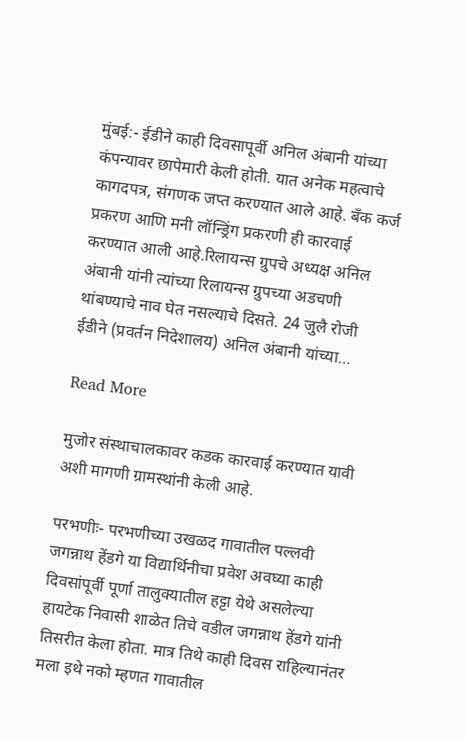मुंबई:- ईडीने काही दिवसापूर्वी अनिल अंबानी यांच्या कंपन्यावर छापेमारी केली होती. यात अनेक महत्वाचे कागदपत्र, संगणक जप्त करण्यात आले आहे. बँक कर्ज प्रकरण आणि मनी लॉन्ड्रिंग प्रकरणी ही कारवाई करण्यात आली आहे.रिलायन्स ग्रुपचे अध्यक्ष अनिल अंबानी यांनी त्यांच्या रिलायन्स ग्रुपच्या अडचणी थांबण्याचे नाव घेत नसल्याचे दिसते. 24 जुलै रोजी ईडीने (प्रवर्तन निदेशालय) अनिल अंबानी यांच्या…

Read More

मुजोर संस्थाचालकावर कडक कारवाई करण्यात यावी अशी मागणी ग्रामस्थांनी केली आहे.

परभणीः- परभणीच्या उखळद गावातील पल्लवी जगन्नाथ हेंडगे या विद्यार्थिनीचा प्रवेश अवघ्या काही दिवसांपूर्वी पूर्णा तालुक्यातील हट्टा येथे असलेल्या हायटेक निवासी शाळेत तिचे वडील जगन्नाथ हेंडगे यांनी तिसरीत केला होता. मात्र तिथे काही दिवस राहिल्यानंतर मला इथे नको म्हणत गावातील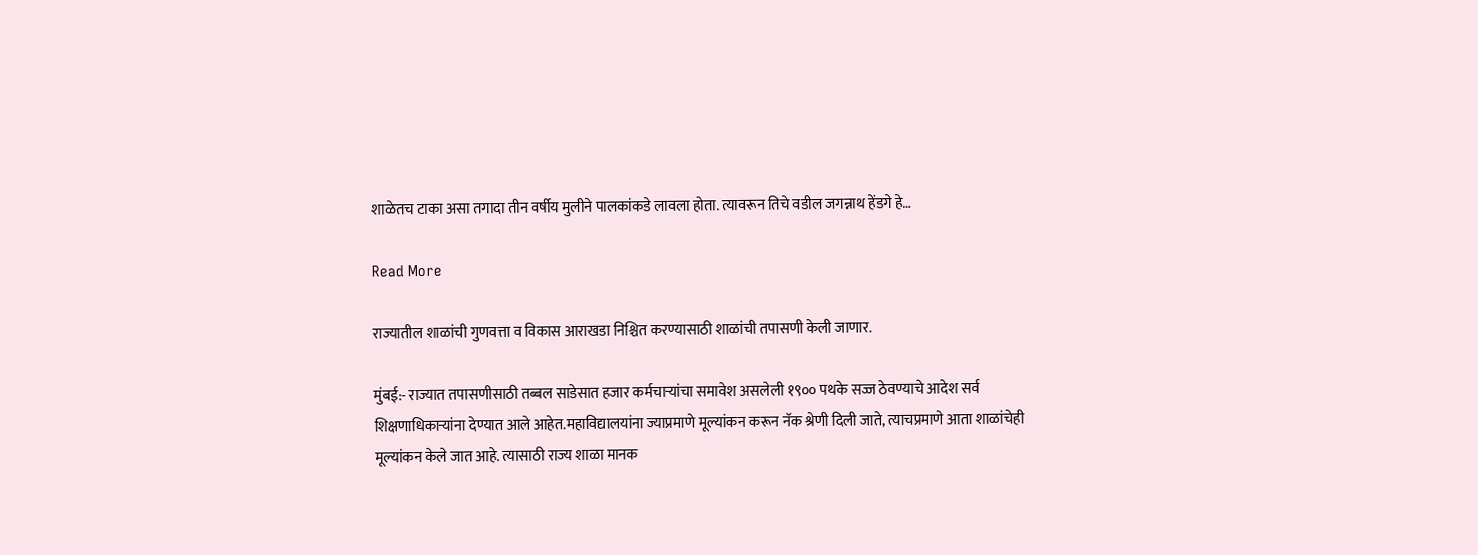शाळेतच टाका असा तगादा तीन वर्षीय मुलीने पालकांकडे लावला होता. त्यावरून तिचे वडील जगन्नाथ हेंडगे हे…

Read More

राज्यातील शाळांची गुणवत्ता व विकास आराखडा निश्चित करण्यासाठी शाळांची तपासणी केली जाणार.

मुंबई:- राज्यात तपासणीसाठी तब्बल साडेसात हजार कर्मचाऱ्यांचा समावेश असलेली १९०० पथके सज्ज ठेवण्याचे आदेश सर्व शिक्षणाधिकाऱ्यांना देण्यात आले आहेत.महाविद्यालयांना ज्याप्रमाणे मूल्यांकन करून नॅक श्रेणी दिली जाते, त्याचप्रमाणे आता शाळांचेही मूल्यांकन केले जात आहे. त्यासाठी राज्य शाळा मानक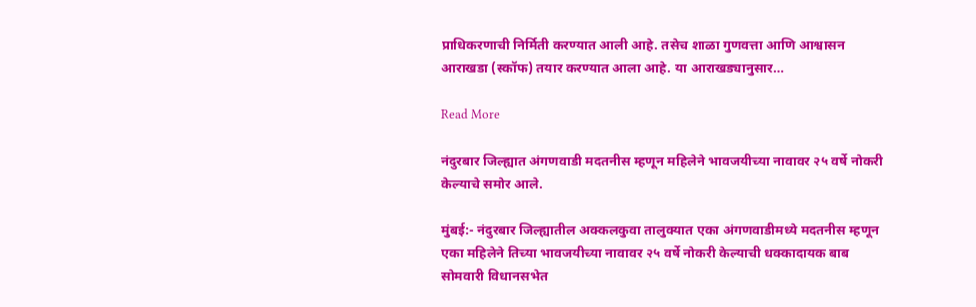प्राधिकरणाची निर्मिती करण्यात आली आहे. तसेच शाळा गुणवत्ता आणि आश्वासन आराखडा (स्कॉफ) तयार करण्यात आला आहे. या आराखड्यानुसार…

Read More

नंदुरबार जिल्ह्यात अंगणवाडी मदतनीस म्हणून महिलेने भावजयीच्या नावावर २५ वर्षे नोकरी केल्याचे समोर आले.

मुंबई:- नंदुरबार जिल्ह्यातील अक्कलकुवा तालुक्यात एका अंगणवाडीमध्ये मदतनीस म्हणून एका महिलेने तिच्या भावजयीच्या नावावर २५ वर्षे नोकरी केल्याची धक्कादायक बाब सोमवारी विधानसभेत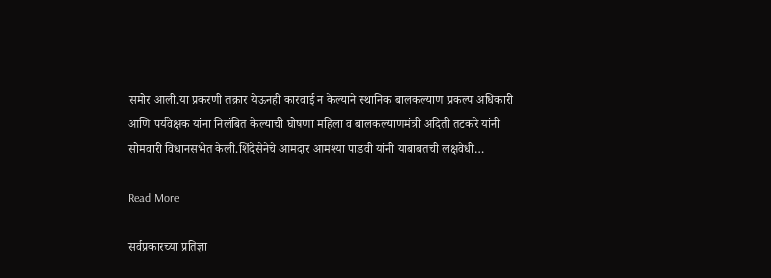समोर आली.या प्रकरणी तक्रार येऊनही कारवाई न केल्याने स्थानिक बालकल्याण प्रकल्प अधिकारी आणि पर्यवेक्षक यांना निलंबित केल्याची घोषणा महिला व बालकल्याणमंत्री अदिती तटकरे यांनी सोमवारी विधानसभेत केली.शिंदेसेनेचे आमदार आमश्या पाडवी यांनी याबाबतची लक्षवेधी…

Read More

सर्वप्रकारच्या प्रतिज्ञा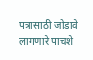पत्रासाठी जोडावे लागणारे पाचशे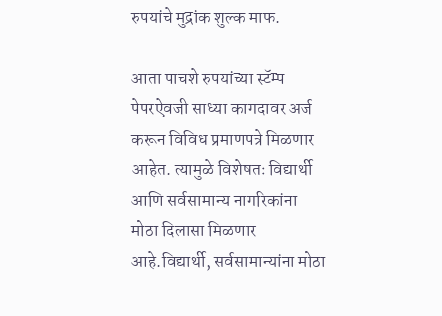रुपयांचे मुद्रांक शुल्क माफ.

आता पाचशे रुपयांच्या स्टॅम्प पेपरऐवजी साध्या कागदावर अर्ज करून विविध प्रमाणपत्रे मिळणार आहेत. त्यामुळे विशेषतः विद्यार्थी आणि सर्वसामान्य नागरिकांना मोठा दिलासा मिळणार आहे.विद्यार्थी, सर्वसामान्यांना मोठा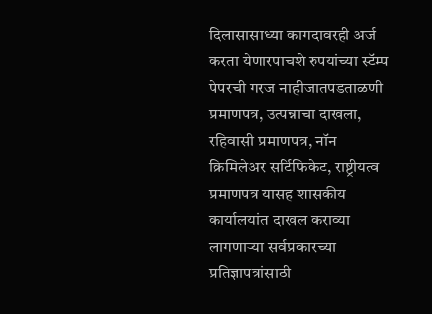दिलासासाध्या कागदावरही अर्ज करता येणारपाचशे रुपयांच्या स्टॅम्प पेपरची गरज नाहीजातपडताळणी प्रमाणपत्र, उत्पन्नाचा दाखला, रहिवासी प्रमाणपत्र, नॉन क्रिमिलेअर सर्टिफिकेट, राष्ट्रीयत्व प्रमाणपत्र यासह शासकीय कार्यालयांत दाखल कराव्या लागणार्‍या सर्वप्रकारच्या प्रतिज्ञापत्रांसाठी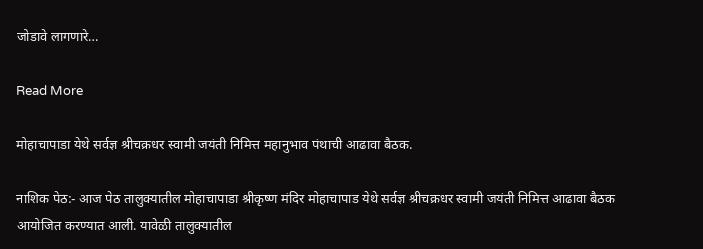जोडावे लागणारे…

Read More

मोहाचापाडा येथे सर्वज्ञ श्रीचक्रधर स्वामी जयंती निमित्त महानुभाव पंथाची आढावा बैठक.

नाशिक पेठ:- आज पेठ तालुक्यातील मोहाचापाडा श्रीकृष्ण मंदिर मोहाचापाड येथे सर्वज्ञ श्रीचक्रधर स्वामी जयंती निमित्त आढावा बैठक आयोजित करण्यात आली. यावेळी तालुक्यातील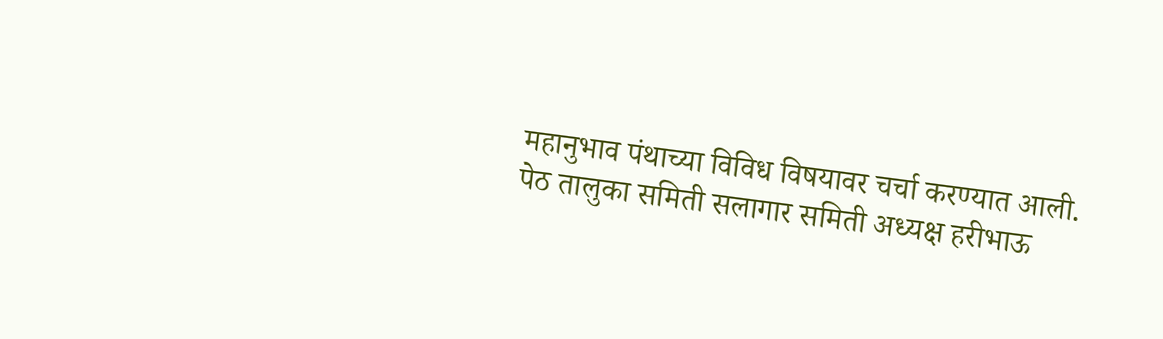महानुभाव पंथाच्या विविध विषयावर चर्चा करण्यात आली. पेठ तालुका समिती सलागार समिती अध्यक्ष हरीभाऊ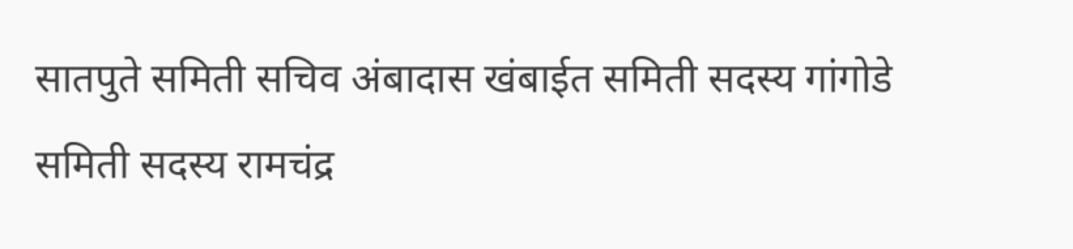सातपुते समिती सचिव अंबादास खंबाईत समिती सदस्य गांगोडे समिती सदस्य रामचंद्र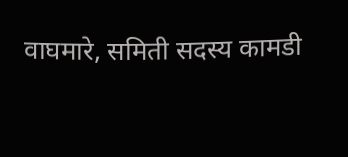वाघमारे, समिती सदस्य कामडी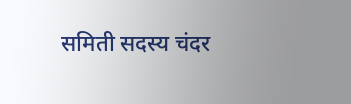समिती सदस्य चंदर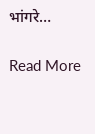भांगरे…

Read More